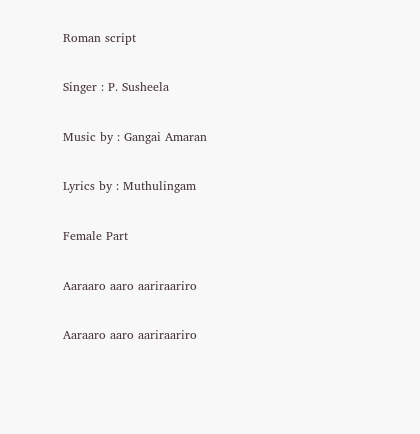Roman script

Singer : P. Susheela

Music by : Gangai Amaran

Lyrics by : Muthulingam

Female Part

Aaraaro aaro aariraariro

Aaraaro aaro aariraariro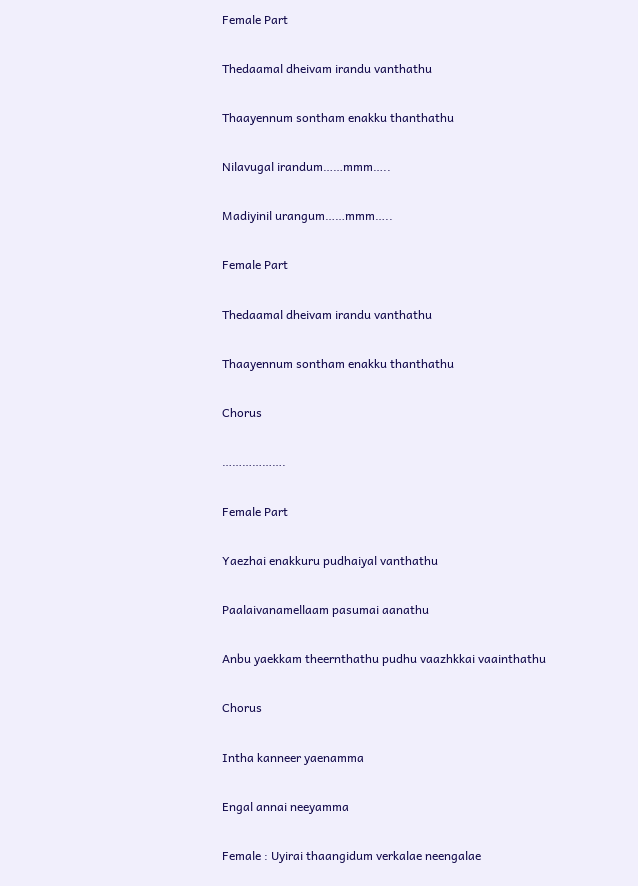Female Part

Thedaamal dheivam irandu vanthathu

Thaayennum sontham enakku thanthathu

Nilavugal irandum……mmm…..

Madiyinil urangum……mmm…..

Female Part

Thedaamal dheivam irandu vanthathu

Thaayennum sontham enakku thanthathu

Chorus

……………….

Female Part

Yaezhai enakkuru pudhaiyal vanthathu

Paalaivanamellaam pasumai aanathu

Anbu yaekkam theernthathu pudhu vaazhkkai vaainthathu

Chorus

Intha kanneer yaenamma

Engal annai neeyamma

Female : Uyirai thaangidum verkalae neengalae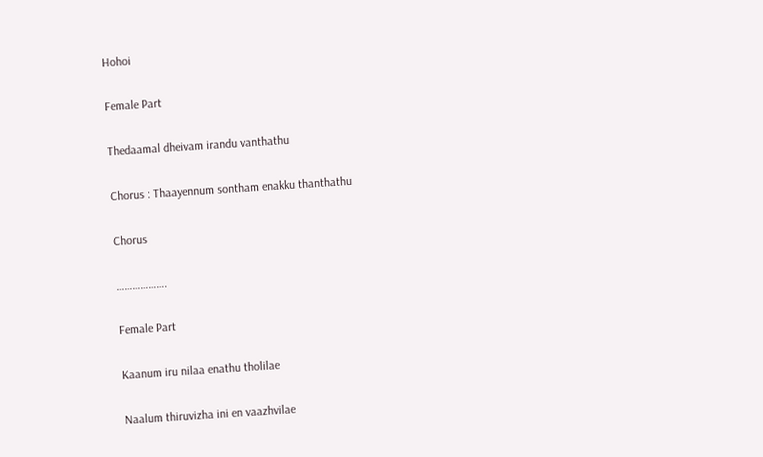Hohoi

Female Part

Thedaamal dheivam irandu vanthathu

Chorus : Thaayennum sontham enakku thanthathu

Chorus

……………….

Female Part

Kaanum iru nilaa enathu tholilae

Naalum thiruvizha ini en vaazhvilae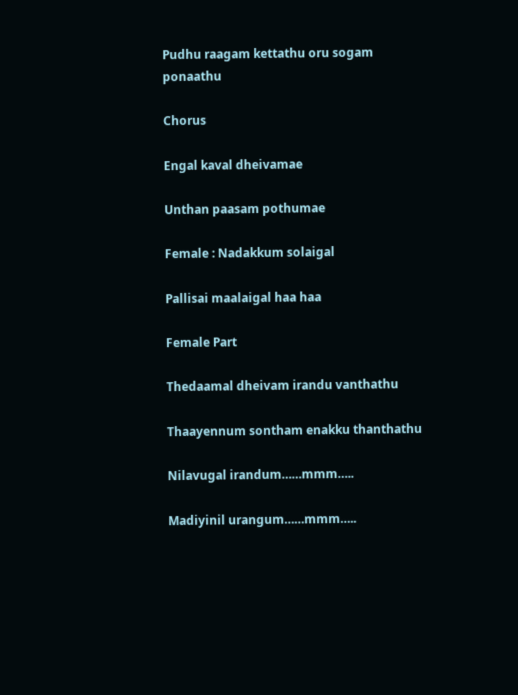Pudhu raagam kettathu oru sogam ponaathu

Chorus

Engal kaval dheivamae

Unthan paasam pothumae

Female : Nadakkum solaigal

Pallisai maalaigal haa haa

Female Part

Thedaamal dheivam irandu vanthathu

Thaayennum sontham enakku thanthathu

Nilavugal irandum……mmm…..

Madiyinil urangum……mmm…..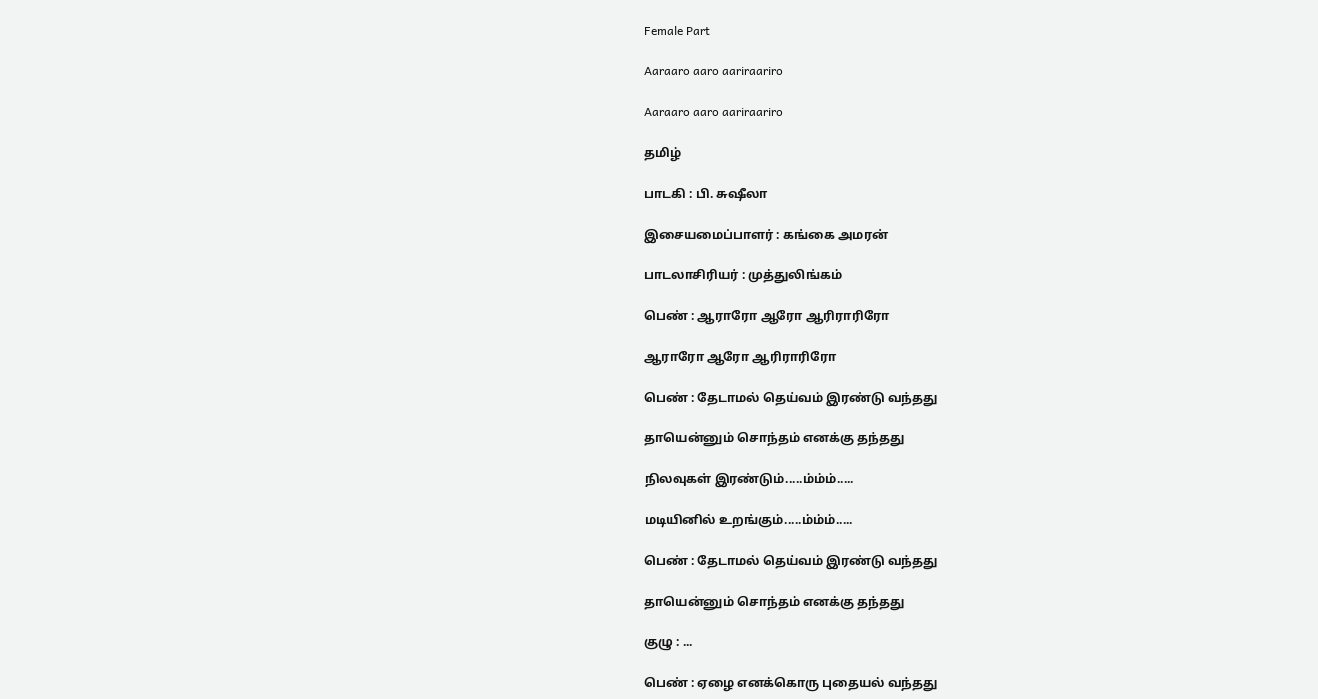Female Part

Aaraaro aaro aariraariro

Aaraaro aaro aariraariro

தமிழ்

பாடகி : பி. சுஷீலா

இசையமைப்பாளர் : கங்கை அமரன்

பாடலாசிரியர் : முத்துலிங்கம்

பெண் : ஆராரோ ஆரோ ஆரிராரிரோ

ஆராரோ ஆரோ ஆரிராரிரோ

பெண் : தேடாமல் தெய்வம் இரண்டு வந்தது

தாயென்னும் சொந்தம் எனக்கு தந்தது

நிலவுகள் இரண்டும்.....ம்ம்ம்.....

மடியினில் உறங்கும்.....ம்ம்ம்.....

பெண் : தேடாமல் தெய்வம் இரண்டு வந்தது

தாயென்னும் சொந்தம் எனக்கு தந்தது

குழு : ...

பெண் : ஏழை எனக்கொரு புதையல் வந்தது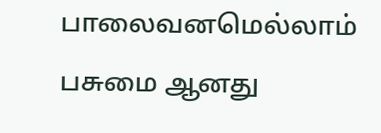பாலைவனமெல்லாம் பசுமை ஆனது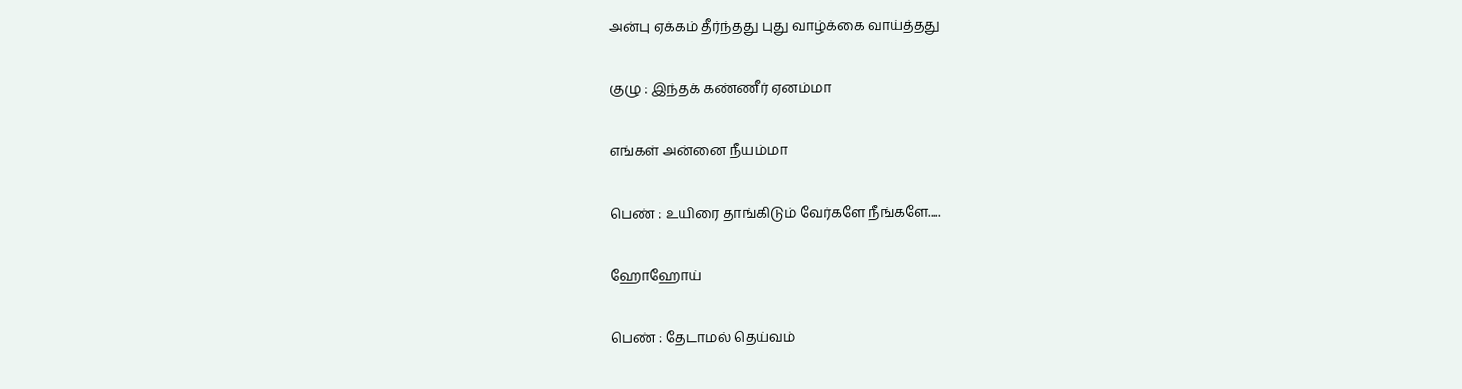அன்பு ஏக்கம் தீர்ந்தது புது வாழ்க்கை வாய்த்தது

குழு : இந்தக் கண்ணீர் ஏனம்மா

எங்கள் அன்னை நீயம்மா

பெண் : உயிரை தாங்கிடும் வேர்களே நீங்களே.....

ஹோஹோய்

பெண் : தேடாமல் தெய்வம்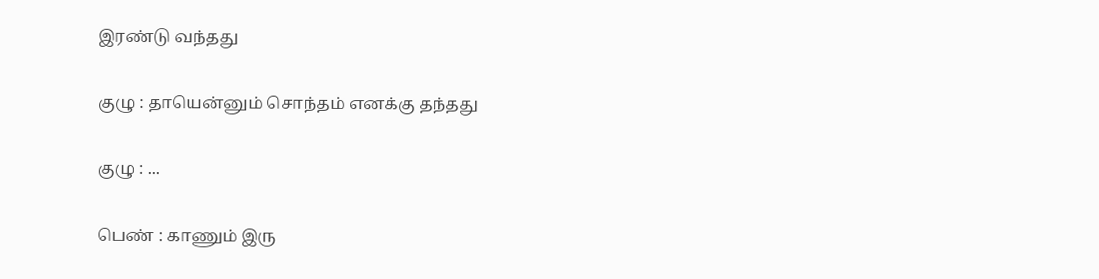இரண்டு வந்தது

குழு : தாயென்னும் சொந்தம் எனக்கு தந்தது

குழு : ...

பெண் : காணும் இரு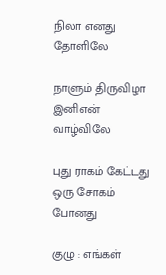நிலா எனது தோளிலே

நாளும் திருவிழா இனிஎன் வாழ்விலே

புது ராகம் கேட்டது ஒரு சோகம் போனது

குழு : எங்கள்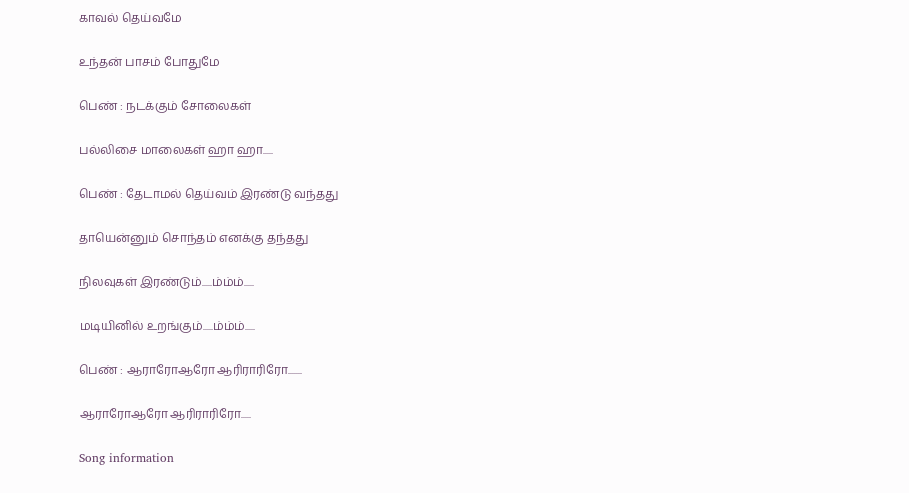காவல் தெய்வமே

உந்தன் பாசம் போதுமே

பெண் : நடக்கும் சோலைகள்

பல்லிசை மாலைகள் ஹா ஹா.....

பெண் : தேடாமல் தெய்வம் இரண்டு வந்தது

தாயென்னும் சொந்தம் எனக்கு தந்தது

நிலவுகள் இரண்டும்.....ம்ம்ம்.....

மடியினில் உறங்கும்.....ம்ம்ம்.....

பெண் : ஆராரோஆரோ ஆரிராரிரோ.......

ஆராரோஆரோ ஆரிராரிரோ.....

Song information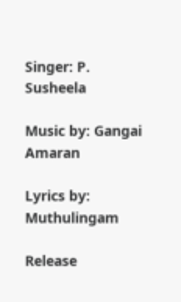Singer: P. Susheela

Music by: Gangai Amaran

Lyrics by: Muthulingam

Release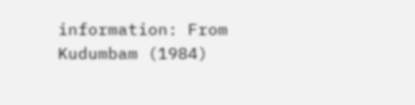information: From Kudumbam (1984)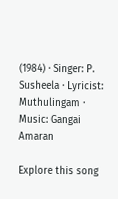(1984) · Singer: P. Susheela · Lyricist: Muthulingam · Music: Gangai Amaran

Explore this song